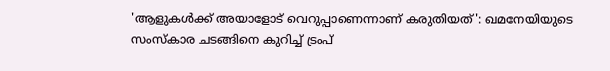'ആളുകൾക്ക് അയാളോട് വെറുപ്പാണെന്നാണ് കരുതിയത്': ഖമനേയിയുടെ സംസ്കാര ചടങ്ങിനെ കുറിച്ച് ട്രംപ്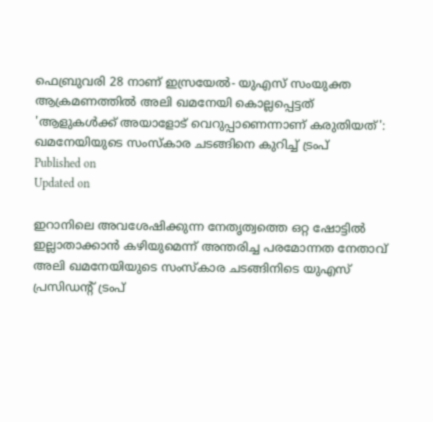ഫെബ്രുവരി 28 നാണ് ഇസ്രയേൽ- യുഎസ് സംയുക്ത ആക്രമണത്തിൽ അലി ഖമനേയി കൊല്ലപ്പെട്ടത്
'ആളുകൾക്ക് അയാളോട് വെറുപ്പാണെന്നാണ് കരുതിയത്': ഖമനേയിയുടെ സംസ്കാര ചടങ്ങിനെ കുറിച്ച് ട്രംപ്
Published on
Updated on

ഇറാനിലെ അവശേഷിക്കുന്ന നേതൃത്വത്തെ ഒറ്റ ഷോട്ടിൽ ഇല്ലാതാക്കാൻ കഴിയുമെന്ന് അന്തരിച്ച പരമോന്നത നേതാവ് അലി ഖമനേയിയുടെ സംസ്കാര ചടങ്ങിനിടെ യുഎസ് പ്രസിഡൻ്റ് ട്രംപ്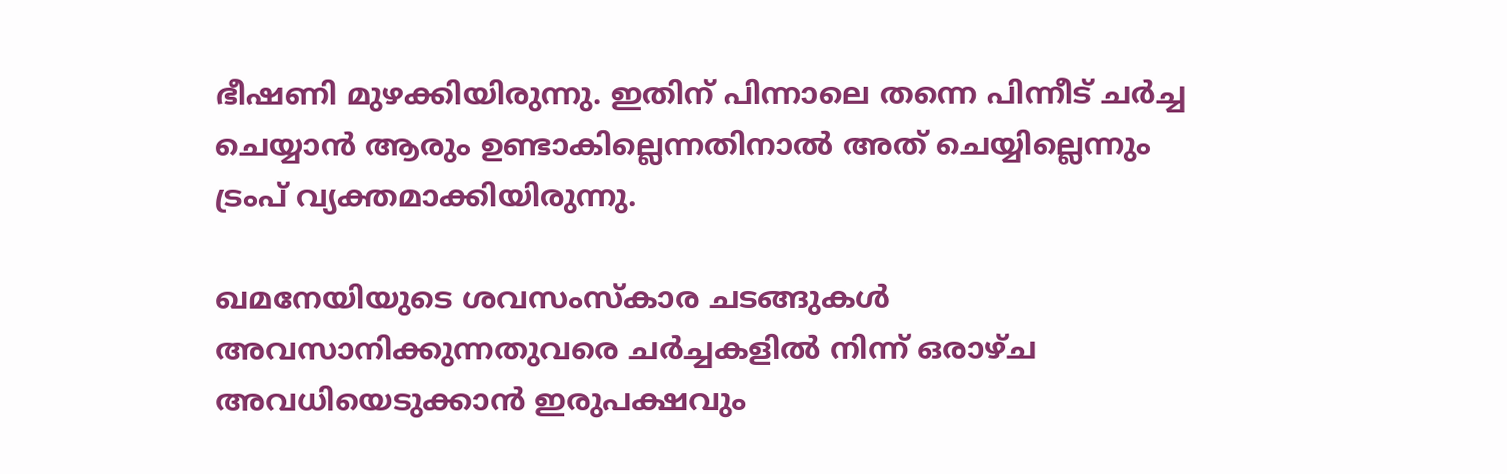ഭീഷണി മുഴക്കിയിരുന്നു. ഇതിന് പിന്നാലെ തന്നെ പിന്നീട് ചർച്ച ചെയ്യാൻ ആരും ഉണ്ടാകില്ലെന്നതിനാൽ അത് ചെയ്യില്ലെന്നും ട്രംപ് വ്യക്തമാക്കിയിരുന്നു.

ഖമനേയിയുടെ ശവസംസ്കാര ചടങ്ങുകൾ അവസാനിക്കുന്നതുവരെ ചർച്ചകളിൽ നിന്ന് ഒരാഴ്ച അവധിയെടുക്കാൻ ഇരുപക്ഷവും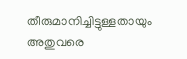തീരുമാനിച്ചിട്ടുള്ളതായും അതുവരെ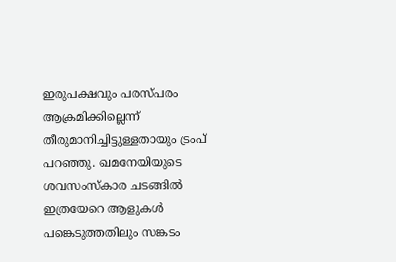ഇരുപക്ഷവും പരസ്പരം ആക്രമിക്കില്ലെന്ന് തീരുമാനിച്ചിട്ടുള്ളതായും ട്രംപ് പറഞ്ഞു. ഖമനേയിയുടെ ശവസംസ്കാര ചടങ്ങിൽ ഇത്രയേറെ ആളുകൾ പങ്കെടുത്തതിലും സങ്കടം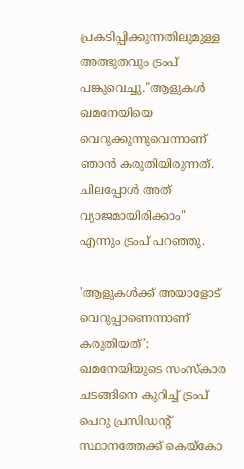പ്രകടിപ്പിക്കുന്നതിലുമുള്ള അത്ഭുതവും ട്രംപ് പങ്കുവെച്ചു."ആളുകൾ ഖമനേയിയെ വെറുക്കുന്നുവെന്നാണ് ഞാൻ കരുതിയിരുന്നത്. ചിലപ്പോൾ അത് വ്യാജമായിരിക്കാം" എന്നും ട്രംപ് പറഞ്ഞു.

'ആളുകൾക്ക് അയാളോട് വെറുപ്പാണെന്നാണ് കരുതിയത്': ഖമനേയിയുടെ സംസ്കാര ചടങ്ങിനെ കുറിച്ച് ട്രംപ്
പെറു പ്രസിഡന്റ് സ്ഥാനത്തേക്ക് കെയ്കോ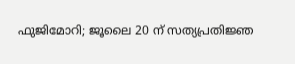ഫുജിമോറി; ജൂലൈ 20 ന് സത്യപ്രതിജ്ഞ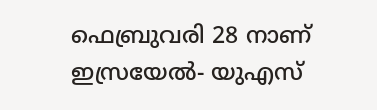ഫെബ്രുവരി 28 നാണ് ഇസ്രയേൽ- യുഎസ്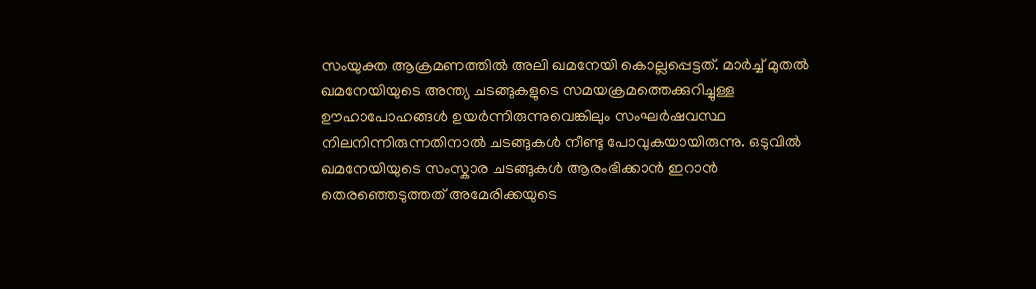സംയുക്ത ആക്രമണത്തിൽ അലി ഖമനേയി കൊല്ലപ്പെട്ടത്. മാർച്ച് മുതൽ ഖമനേയിയുടെ അന്ത്യ ചടങ്ങുകളുടെ സമയക്രമത്തെക്കുറിച്ചുള്ള ഊഹാപോഹങ്ങൾ ഉയർന്നിരുന്നുവെങ്കിലും സംഘർഷവസ്ഥ നിലനിന്നിരുന്നതിനാൽ ചടങ്ങുകൾ നീണ്ടു പോവുകയായിരുന്നു. ഒടുവിൽ ഖമനേയിയുടെ സംസ്കാര ചടങ്ങുകൾ ആരംഭിക്കാൻ ഇറാൻ തെരഞ്ഞെടുത്തത് അമേരിക്കയുടെ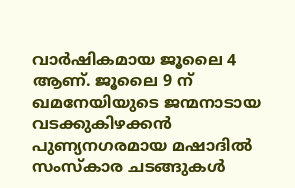വാർഷികമായ ജൂലൈ 4 ആണ്. ജൂലൈ 9 ന് ഖമനേയിയുടെ ജന്മനാടായ വടക്കുകിഴക്കൻ പുണ്യനഗരമായ മഷാദിൽ സംസ്കാര ചടങ്ങുകൾ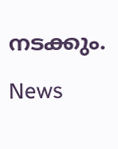നടക്കും.

News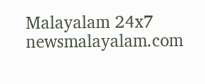Malayalam 24x7
newsmalayalam.com